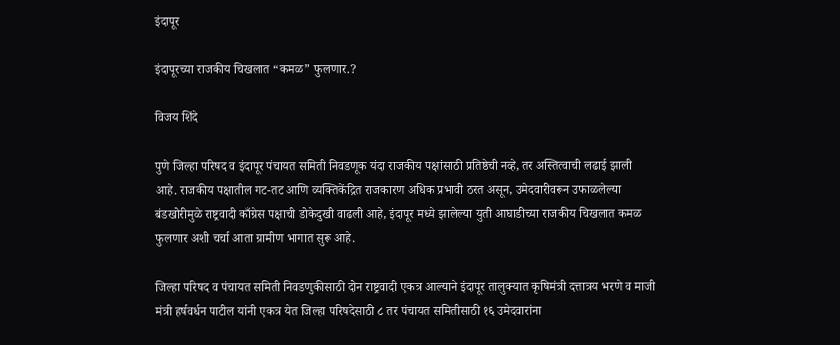इंदापूर

इंदापूरच्या राजकीय चिखलात “कमळ” फुलणार.?

विजय शिंदे

पुणे जिल्हा परिषद व इंदापूर पंचायत समिती निवडणूक यंदा राजकीय पक्षांसाठी प्रतिष्ठेची नव्हे, तर अस्तित्वाची लढाई झाली आहे. राजकीय पक्षातील गट-तट आणि व्यक्तिकेंद्रित राजकारण अधिक प्रभावी ठरत असून, उमेदवारीवरून उफाळलेल्या बंडखोरीमुळे राष्ट्रवादी काँग्रेस पक्षाची डोकेदुखी वाढली आहे, इंदापूर मध्ये झालेल्या युती आघाडीच्या राजकीय चिखलात कमळ फुलणार अशी चर्चा आता ग्रामीण भागात सुरू आहे.

जिल्हा परिषद व पंचायत समिती निवडणुकीसाठी दोन राष्ट्रवादी एकत्र आल्याने इंदापूर तालुक्यात कृषिमंत्री दत्तात्रय भरणे व माजी मंत्री हर्षवर्धन पाटील यांनी एकत्र येत जिल्हा परिषदेसाठी ८ तर पंचायत समितीसाठी १६ उमेदवारांना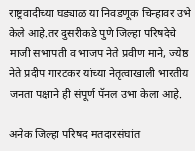राष्ट्रवादीच्या घड्याळ या निवडणूक चिन्हावर उभे केले आहे.तर दुसरीकडे पुणे जिल्हा परिषदेचे माजी सभापती व भाजप नेते प्रवीण माने, ज्येष्ठ नेते प्रदीप गारटकर यांच्या नेतृत्वाखाली भारतीय जनता पक्षाने ही संपूर्ण पॅनल उभा केला आहे.

अनेक जिल्हा परिषद मतदारसंघांत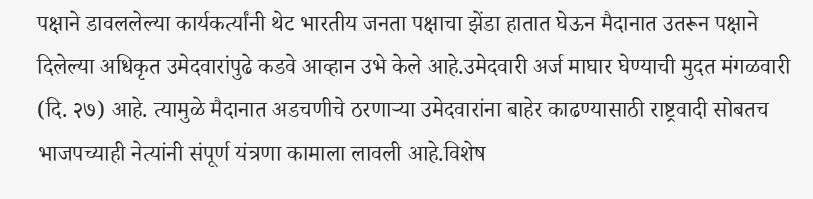पक्षाने डावललेल्या कार्यकर्त्यांनी थेट भारतीय जनता पक्षाचा झेंडा हातात घेऊन मैदानात उतरून पक्षाने दिलेल्या अधिकृत उमेदवारांपुढे कडवे आव्हान उभे केले आहे.उमेदवारी अर्ज माघार घेण्याची मुदत मंगळवारी (दि. २७) आहे. त्यामुळे मैदानात अडचणीचे ठरणाऱ्या उमेदवारांना बाहेर काढण्यासाठी राष्ट्रवादी सोबतच भाजपच्याही नेत्यांनी संपूर्ण यंत्रणा कामाला लावली आहे.विशेष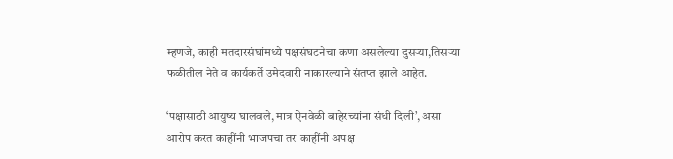म्हणजे, काही मतदारसंघांमध्ये पक्षसंघटनेचा कणा असलेल्या दुसऱ्या,तिसऱ्या फळीतील नेते व कार्यकर्ते उमेदवारी नाकारल्याने संतप्त झाले आहेत.

‘पक्षासाठी आयुष्य घालवले, मात्र ऐनवेळी बाहेरच्यांना संधी दिली’, असा आरोप करत काहींनी भाजपचा तर काहींनी अपक्ष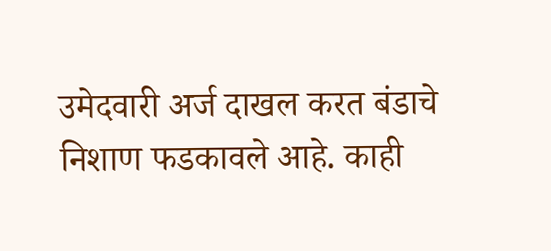उमेदवारी अर्ज दाखल करत बंडाचे निशाण फडकावले आहे. काही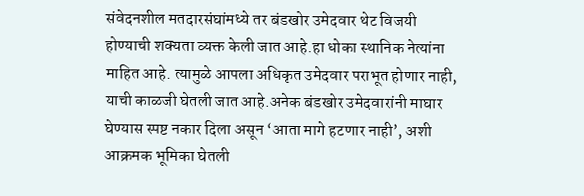संवेदनशील मतदारसंघांमध्ये तर बंडखोर उमेदवार थेट विजयी होण्याची शक्यता व्यक्त केली जात आहे.हा धोका स्थानिक नेत्यांना माहित आहे. त्यामुळे आपला अधिकृत उमेदवार पराभूत होणार नाही, याची काळजी घेतली जात आहे.अनेक बंडखोर उमेदवारांनी माघार घेण्यास स्पष्ट नकार दिला असून ‘आता मागे हटणार नाही’, अशी आक्रमक भूमिका घेतली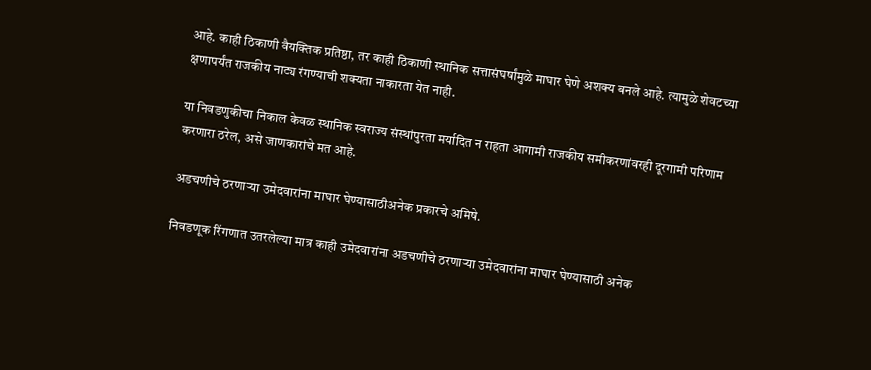आहे. काही ठिकाणी वैयक्तिक प्रतिष्ठा, तर काही ठिकाणी स्थानिक सत्तासंघर्षांमुळे माघार घेणे अशक्य बनले आहे. त्यामुळे शेवटच्या क्षणापर्यंत राजकीय नाट्य रंगण्याची शक्यता नाकारता येत नाही.

या निवडणुकीचा निकाल केवळ स्थानिक स्वराज्य संस्थांपुरता मर्यादित न राहता आगामी राजकीय समीकरणांवरही दूरगामी परिणाम करणारा ठरेल, असे जाणकारांचे मत आहे.

अडचणीचे ठरणाऱ्या उमेदवारांना माघार घेण्यासाठीअनेक प्रकारचे अमिषे.

निवडणूक रिंगणात उतरलेल्या मात्र काही उमेदवारांना अडचणीचे ठरणाऱ्या उमेदवारांना माघार घेण्यासाठी अनेक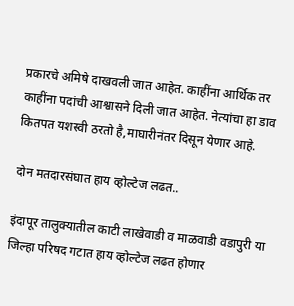प्रकारचे अमिषे दाखवली जात आहेत. काहींना आर्थिक तर काहींना पदांची आश्वासने दिली जात आहेत. नेत्यांचा हा डाव कितपत यशस्वी ठरतो है,माघारीनंतर दिसून येणार आहे.

दोन मतदारसंघात हाय व्होल्टेज लढत..

इंदापूर तालुक्यातील काटी लाखेवाडी व माळवाडी वडापुरी या जिल्हा परिषद गटात हाय व्होल्टेज लढत होणार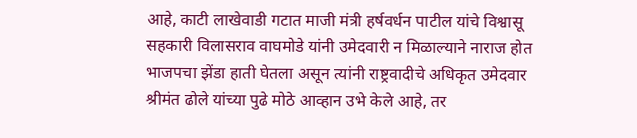आहे, काटी लाखेवाडी गटात माजी मंत्री हर्षवर्धन पाटील यांचे विश्वासू सहकारी विलासराव वाघमोडे यांनी उमेदवारी न मिळाल्याने नाराज होत भाजपचा झेंडा हाती घेतला असून त्यांनी राष्ट्रवादीचे अधिकृत उमेदवार श्रीमंत ढोले यांच्या पुढे मोठे आव्हान उभे केले आहे, तर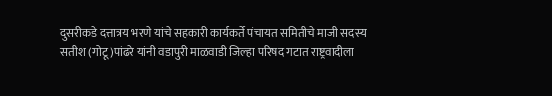दुसरीकडे दत्तात्रय भरणे यांचे सहकारी कार्यकर्ते पंचायत समितीचे माजी सदस्य सतीश (गोटू)पांढरे यांनी वडापुरी माळवाडी जिल्हा परिषद गटात राष्ट्रवादीला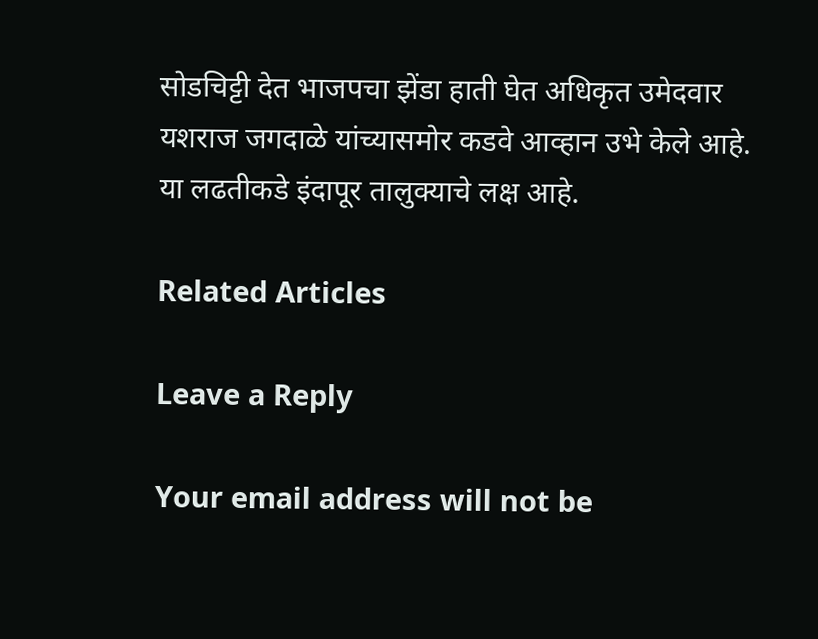सोडचिट्टी देत भाजपचा झेंडा हाती घेत अधिकृत उमेदवार यशराज जगदाळे यांच्यासमोर कडवे आव्हान उभे केले आहे. या लढतीकडे इंदापूर तालुक्याचे लक्ष आहे.

Related Articles

Leave a Reply

Your email address will not be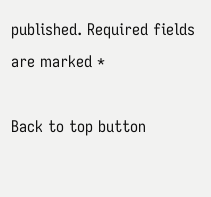published. Required fields are marked *

Back to top button